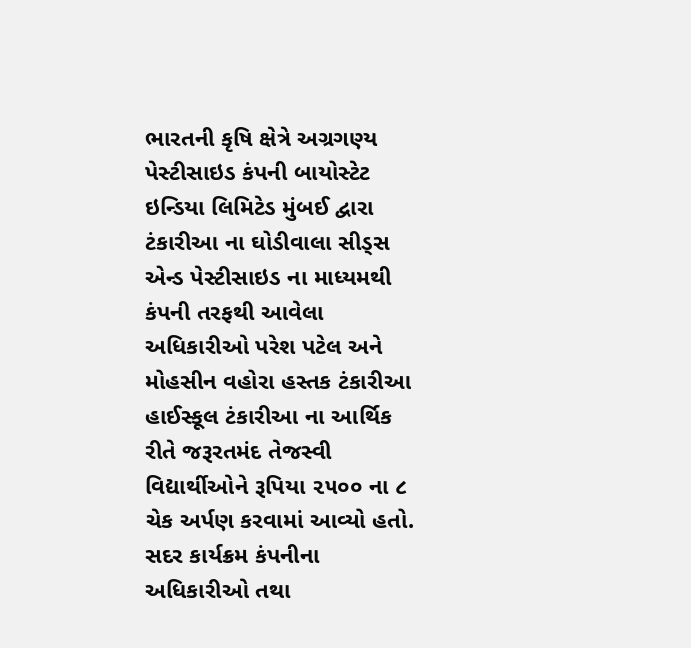ભારતની કૃષિ ક્ષેત્રે અગ્રગણ્ય પેસ્ટીસાઇડ કંપની બાયોસ્ટેટ ઇન્ડિયા લિમિટેડ મુંબઈ દ્વારા ટંકારીઆ ના ઘોડીવાલા સીડ્સ એન્ડ પેસ્ટીસાઇડ ના માધ્યમથી કંપની તરફથી આવેલા અધિકારીઓ પરેશ પટેલ અને મોહસીન વહોરા હસ્તક ટંકારીઆ હાઈસ્કૂલ ટંકારીઆ ના આર્થિક રીતે જરૂરતમંદ તેજસ્વી વિદ્યાર્થીઓને રૂપિયા ૨૫૦૦ ના ૮ ચેક અર્પણ કરવામાં આવ્યો હતો. સદર કાર્યક્રમ કંપનીના અધિકારીઓ તથા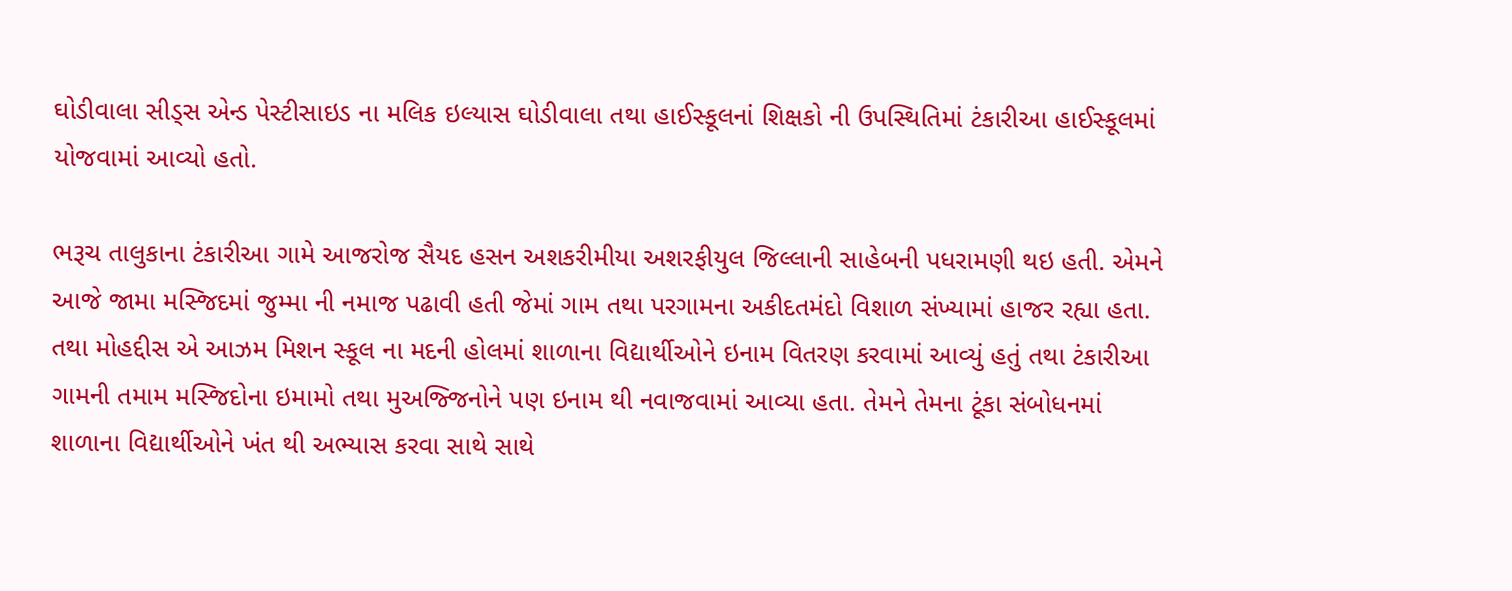ઘોડીવાલા સીડ્સ એન્ડ પેસ્ટીસાઇડ ના મલિક ઇલ્યાસ ઘોડીવાલા તથા હાઈસ્કૂલનાં શિક્ષકો ની ઉપસ્થિતિમાં ટંકારીઆ હાઈસ્કૂલમાં યોજવામાં આવ્યો હતો.

ભરૂચ તાલુકાના ટંકારીઆ ગામે આજરોજ સૈયદ હસન અશકરીમીયા અશરફીયુલ જિલ્લાની સાહેબની પધરામણી થઇ હતી. એમને આજે જામા મસ્જિદમાં જુમ્મા ની નમાજ પઢાવી હતી જેમાં ગામ તથા પરગામના અકીદતમંદો વિશાળ સંખ્યામાં હાજર રહ્યા હતા. તથા મોહદ્દીસ એ આઝમ મિશન સ્કૂલ ના મદની હોલમાં શાળાના વિદ્યાર્થીઓને ઇનામ વિતરણ કરવામાં આવ્યું હતું તથા ટંકારીઆ ગામની તમામ મસ્જિદોના ઇમામો તથા મુઅજ્જિનોને પણ ઇનામ થી નવાજવામાં આવ્યા હતા. તેમને તેમના ટૂંકા સંબોધનમાં શાળાના વિદ્યાર્થીઓને ખંત થી અભ્યાસ કરવા સાથે સાથે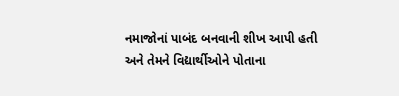નમાજોનાં પાબંદ બનવાની શીખ આપી હતી અને તેમને વિદ્યાર્થીઓને પોતાના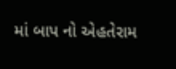માં બાપ નો એહતેરામ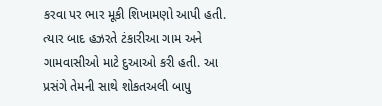કરવા પર ભાર મૂકી શિખામણો આપી હતી. ત્યાર બાદ હઝરતે ટંકારીઆ ગામ અને ગામવાસીઓ માટે દુઆઓ કરી હતી. આ પ્રસંગે તેમની સાથે શોકતઅલી બાપુ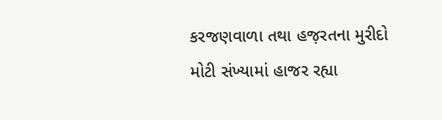કરજણવાળા તથા હજ઼રતના મુરીદો મોટી સંખ્યામાં હાજર રહ્યા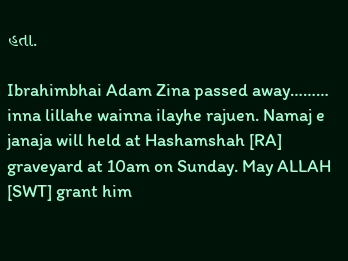હતા.

Ibrahimbhai Adam Zina passed away……… inna lillahe wainna ilayhe rajuen. Namaj e janaja will held at Hashamshah [RA] graveyard at 10am on Sunday. May ALLAH [SWT] grant him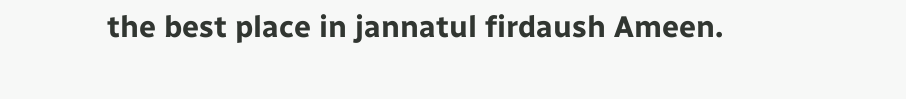the best place in jannatul firdaush Ameen.